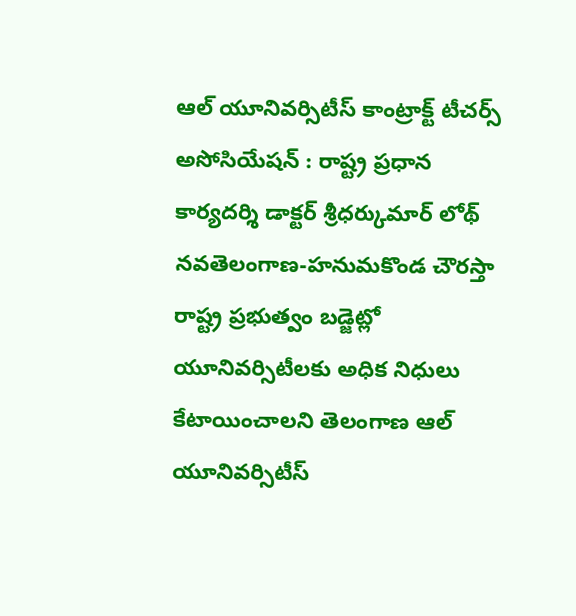ఆల్ యూనివర్సిటీస్ కాంట్రాక్ట్ టీచర్స్ అసోసియేషన్ : రాష్ట్ర ప్రధాన కార్యదర్శి డాక్టర్ శ్రీధర్కుమార్ లోథ్
నవతెలంగాణ-హనుమకొండ చౌరస్తా
రాష్ట్ర ప్రభుత్వం బడ్జెట్లో యూనివర్సిటీలకు అధిక నిధులు కేటాయించాలని తెలంగాణ ఆల్ యూనివర్సిటీస్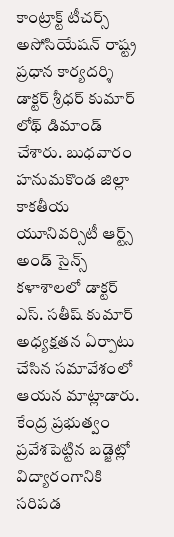కాంట్రాక్ట్ టీచర్స్ అసోసియేషన్ రాష్ట్ర ప్రధాన కార్యదర్శి డాక్టర్ శ్రీధర్ కుమార్ లోథ్ డిమాండ్ చేశారు. బుధవారం హనుమకొండ జిల్లా కాకతీయ యూనివర్సిటీ ఆర్ట్స్ అండ్ సైన్స్ కళాశాలలో డాక్టర్ ఎస్. సతీష్ కుమార్ అధ్యక్షతన ఏర్పాటు చేసిన సమావేశంలో ఆయన మాట్లాడారు. కేంద్ర ప్రభుత్వం ప్రవేశపెట్టిన బడ్జెట్లో విద్యారంగానికి సరిపడ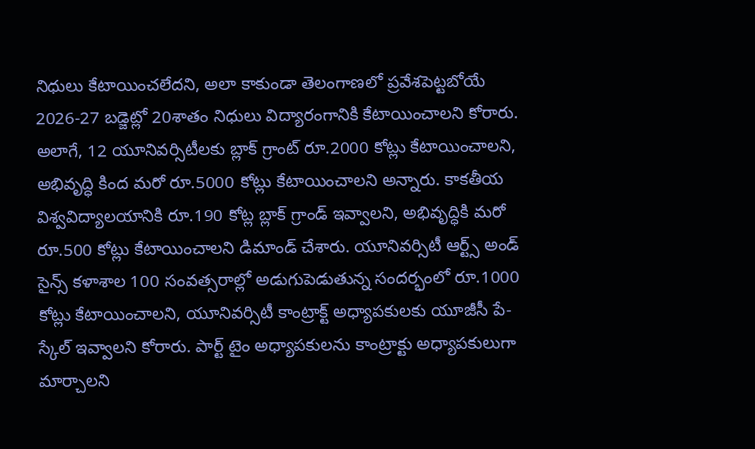నిధులు కేటాయించలేదని, అలా కాకుండా తెలంగాణలో ప్రవేశపెట్టబోయే 2026-27 బడ్జెట్లో 20శాతం నిధులు విద్యారంగానికి కేటాయించాలని కోరారు.
అలాగే, 12 యూనివర్సిటీలకు బ్లాక్ గ్రాంట్ రూ.2000 కోట్లు కేటాయించాలని, అభివృద్ధి కింద మరో రూ.5000 కోట్లు కేటాయించాలని అన్నారు. కాకతీయ విశ్వవిద్యాలయానికి రూ.190 కోట్ల బ్లాక్ గ్రాండ్ ఇవ్వాలని, అభివృద్ధికి మరో రూ.500 కోట్లు కేటాయించాలని డిమాండ్ చేశారు. యూనివర్సిటీ ఆర్ట్స్ అండ్ సైన్స్ కళాశాల 100 సంవత్సరాల్లో అడుగుపెడుతున్న సందర్భంలో రూ.1000 కోట్లు కేటాయించాలని, యూనివర్సిటీ కాంట్రాక్ట్ అధ్యాపకులకు యూజీసీ పే-స్కేల్ ఇవ్వాలని కోరారు. పార్ట్ టైం అధ్యాపకులను కాంట్రాక్టు అధ్యాపకులుగా మార్చాలని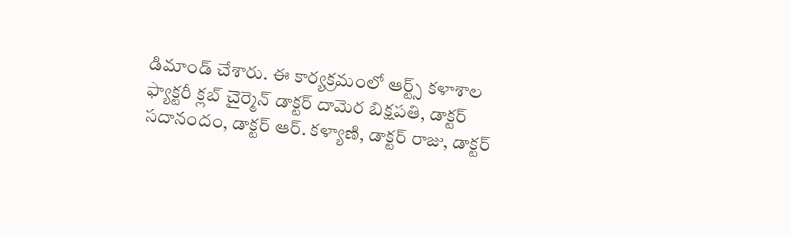డిమాండ్ చేశారు. ఈ కార్యక్రమంలో ఆర్ట్స్ కళాశాల ఫ్యాక్టరీ క్లబ్ చైర్మెన్ డాక్టర్ దామెర బిక్షపతి, డాక్టర్ సదానందం, డాక్టర్ ఆర్. కళ్యాణి, డాక్టర్ రాజు, డాక్టర్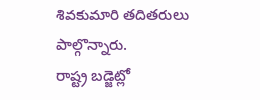శివకుమారి తదితరులు పాల్గొన్నారు.
రాష్ట్ర బడ్జెట్లో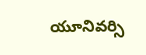యూనివర్సి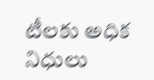టీలకు అధిక నిధులు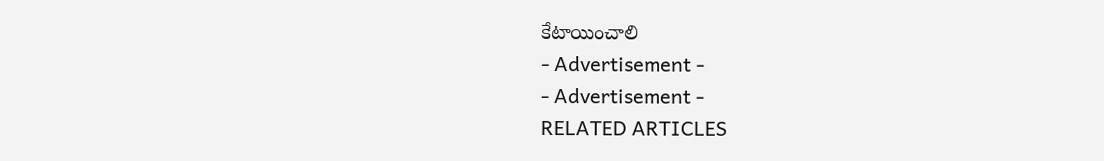కేటాయించాలి
- Advertisement -
- Advertisement -
RELATED ARTICLES